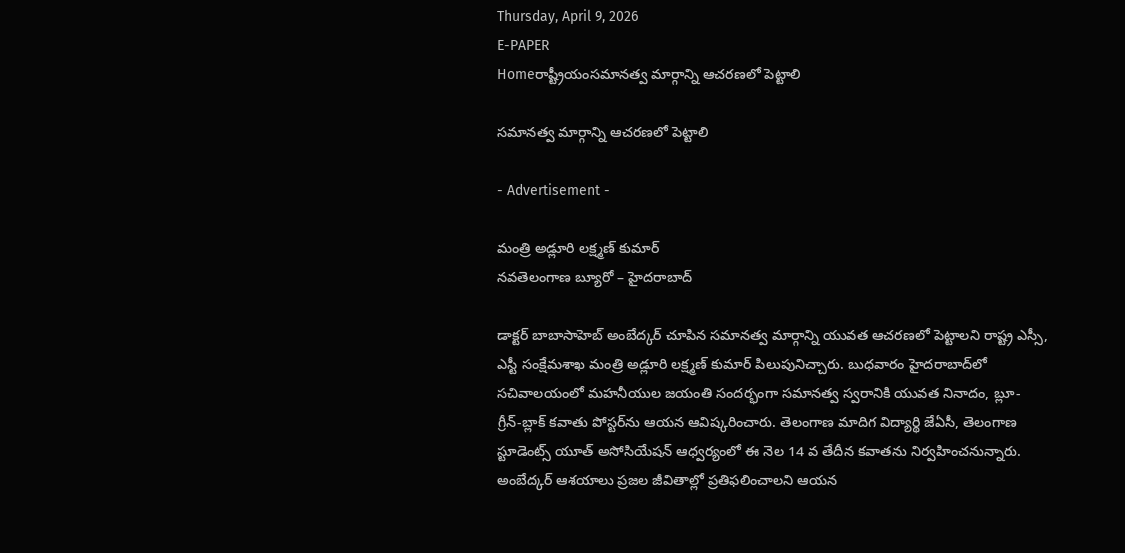Thursday, April 9, 2026
E-PAPER
Homeరాష్ట్రీయంసమానత్వ మార్గాన్ని ఆచరణలో పెట్టాలి

సమానత్వ మార్గాన్ని ఆచరణలో పెట్టాలి

- Advertisement -

మంత్రి అడ్లూరి లక్ష్మణ్‌ కుమార్‌
నవతెలంగాణ బ్యూరో – హైదరాబాద్‌

డాక్టర్‌ బాబాసాహెబ్‌ అంబేద్కర్‌ చూపిన సమానత్వ మార్గాన్ని యువత ఆచరణలో పెట్టాలని రాష్ట్ర ఎస్సీ, ఎస్టీ సంక్షేమశాఖ మంత్రి అడ్లూరి లక్ష్మణ్‌ కుమార్‌ పిలుపునిచ్చారు. బుధవారం హైదరాబాద్‌లో సచివాలయంలో మహనీయుల జయంతి సందర్భంగా సమానత్వ స్వరానికి యువత నినాదం, బ్లూ-గ్రీన్‌-బ్లాక్‌ కవాతు పోస్టర్‌ను ఆయన ఆవిష్కరించారు. తెలంగాణ మాదిగ విద్యార్థి జేఏసీ, తెలంగాణ స్టూడెంట్స్‌ యూత్‌ అసోసియేషన్‌ ఆధ్వర్యంలో ఈ నెల 14 వ తేదీన కవాతను నిర్వహించనున్నారు. అంబేద్కర్‌ ఆశయాలు ప్రజల జీవితాల్లో ప్రతిఫలించాలని ఆయన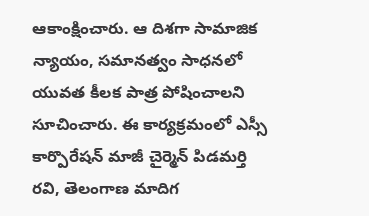ఆకాంక్షించారు. ఆ దిశగా సామాజిక న్యాయం, సమానత్వం సాధనలో యువత కీలక పాత్ర పోషించాలని సూచించారు. ఈ కార్యక్రమంలో ఎస్సీ కార్పొరేషన్‌ మాజీ చైర్మెన్‌ పిడమర్తి రవి, తెలంగాణ మాదిగ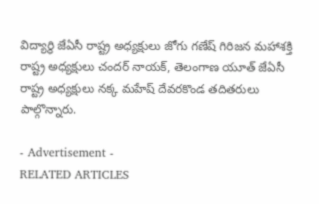విద్యార్థి జేఏసీ రాష్ట్ర అధ్యక్షులు జోగు గణేష్‌ గిరిజన మహాశక్తి రాష్ట్ర అధ్యక్షులు చందర్‌ నాయక్‌, తెలంగాణ యూత్‌ జేఏసీ రాష్ట్ర అధ్యక్షులు నక్క మహేష్‌ దేవరకొండ తదితరులు పాల్గొన్నారు.

- Advertisement -
RELATED ARTICLES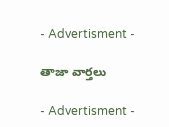- Advertisment -

తాజా వార్తలు

- Advertisment -